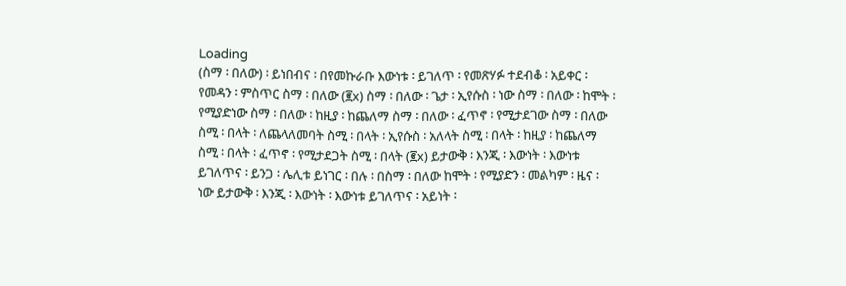Loading
(ስማ ፡ በለው) ፡ ይነበብና ፡ በየመኩራቡ እውነቱ ፡ ይገለጥ ፡ የመጽሃፉ ተደብቆ ፡ አይቀር ፡ የመዳን ፡ ምስጥር ስማ ፡ በለው (፪x) ስማ ፡ በለው ፡ ጌታ ፡ ኢየሱስ ፡ ነው ስማ ፡ በለው ፡ ከሞት ፡ የሚያድነው ስማ ፡ በለው ፡ ከዚያ ፡ ከጨለማ ስማ ፡ በለው ፡ ፈጥኖ ፡ የሚታደገው ስማ ፡ በለው ስሚ ፡ በላት ፡ ለጨላለመባት ስሚ ፡ በላት ፡ ኢየሱስ ፡ አለላት ስሚ ፡ በላት ፡ ከዚያ ፡ ከጨለማ ስሚ ፡ በላት ፡ ፈጥኖ ፡ የሚታደጋት ስሚ ፡ በላት (፪x) ይታውቅ ፡ እንጂ ፡ እውነት ፡ እውነቱ ይገለጥና ፡ ይንጋ ፡ ሌሊቱ ይነገር ፡ በሉ ፡ በስማ ፡ በለው ከሞት ፡ የሚያድን ፡ መልካም ፡ ዜና ፡ ነው ይታውቅ ፡ እንጂ ፡ እውነት ፡ እውነቱ ይገለጥና ፡ አይነት ፡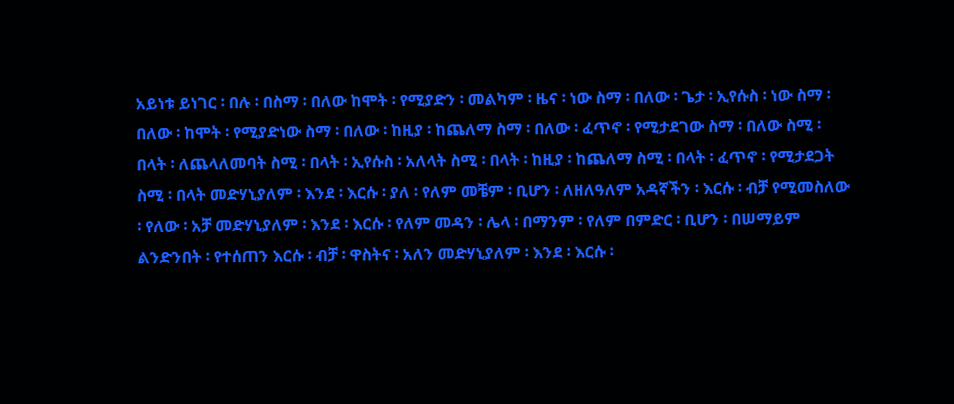አይነቱ ይነገር ፡ በሉ ፡ በስማ ፡ በለው ከሞት ፡ የሚያድን ፡ መልካም ፡ ዜና ፡ ነው ስማ ፡ በለው ፡ ጌታ ፡ ኢየሱስ ፡ ነው ስማ ፡ በለው ፡ ከሞት ፡ የሚያድነው ስማ ፡ በለው ፡ ከዚያ ፡ ከጨለማ ስማ ፡ በለው ፡ ፈጥኖ ፡ የሚታደገው ስማ ፡ በለው ስሚ ፡ በላት ፡ ለጨላለመባት ስሚ ፡ በላት ፡ ኢየሱስ ፡ አለላት ስሚ ፡ በላት ፡ ከዚያ ፡ ከጨለማ ስሚ ፡ በላት ፡ ፈጥኖ ፡ የሚታደጋት ስሚ ፡ በላት መድሃኒያለም ፡ እንደ ፡ እርሱ ፡ ያለ ፡ የለም መቼም ፡ ቢሆን ፡ ለዘለዓለም አዳኛችን ፡ እርሱ ፡ ብቻ የሚመስለው ፡ የለው ፡ አቻ መድሃኒያለም ፡ እንደ ፡ እርሱ ፡ የለም መዳን ፡ ሌላ ፡ በማንም ፡ የለም በምድር ፡ ቢሆን ፡ በሠማይም ልንድንበት ፡ የተሰጠን እርሱ ፡ ብቻ ፡ ዋስትና ፡ አለን መድሃኒያለም ፡ እንደ ፡ እርሱ ፡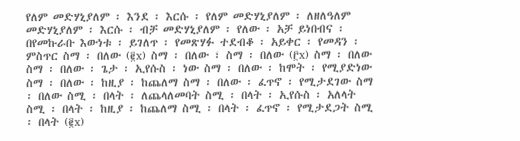የለም መድሃኒያለም ፡ እንደ ፡ እርሱ ፡ የለም መድሃኒያለም ፡ ለዘለዓለም መድሃኒያለም ፡ እርሱ ፡ ብቻ መድሃኒያለም ፡ የለው ፡ አቻ ይነበብና ፡ በየመኩራቡ እውነቱ ፡ ይገለጥ ፡ የመጽሃፉ ተደብቆ ፡ አይቀር ፡ የመዳን ፡ ምስጥር ስማ ፡ በለው (፪x) ስማ ፡ በለው ፣ ስማ ፡ በለው (፫x) ስማ ፡ በለው ስማ ፡ በለው ፡ ጌታ ፡ ኢየሱስ ፡ ነው ስማ ፡ በለው ፡ ከሞት ፡ የሚያድነው ስማ ፡ በለው ፡ ከዚያ ፡ ከጨለማ ስማ ፡ በለው ፡ ፈጥኖ ፡ የሚታደገው ስማ ፡ በለው ስሚ ፡ በላት ፡ ለጨላለመባት ስሚ ፡ በላት ፡ ኢየሱስ ፡ አለላት ስሚ ፡ በላት ፡ ከዚያ ፡ ከጨለማ ስሚ ፡ በላት ፡ ፈጥኖ ፡ የሚታደጋት ስሚ ፡ በላት (፪x)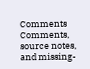Comments
Comments, source notes, and missing-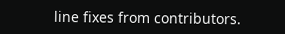line fixes from contributors.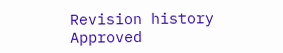Revision history
Approved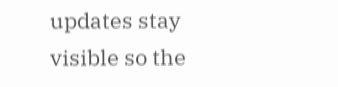updates stay visible so the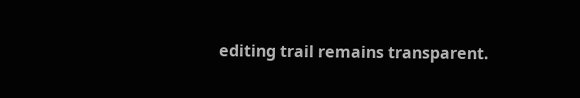editing trail remains transparent.